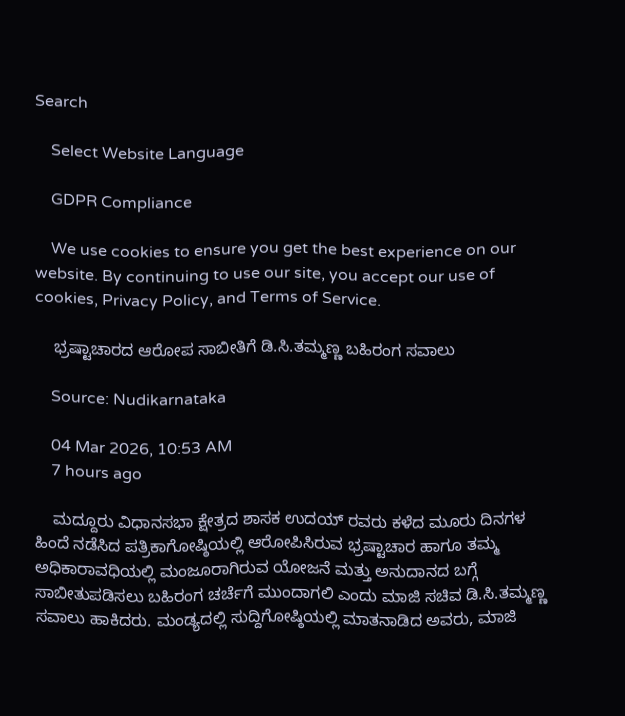Search

    Select Website Language

    GDPR Compliance

    We use cookies to ensure you get the best experience on our website. By continuing to use our site, you accept our use of cookies, Privacy Policy, and Terms of Service.

    ಭ್ರಷ್ಟಾಚಾರದ ಆರೋಪ ಸಾಬೀತಿಗೆ ಡಿ.ಸಿ.ತಮ್ಮಣ್ಣ ಬಹಿರಂಗ ಸವಾಲು

    Source: Nudikarnataka

    04 Mar 2026, 10:53 AM
    7 hours ago

    ಮದ್ದೂರು ವಿಧಾನಸಭಾ ಕ್ಷೇತ್ರದ ಶಾಸಕ ಉದಯ್ ರವರು ಕಳೆದ ಮೂರು ದಿನಗಳ ಹಿಂದೆ ನಡೆಸಿದ ಪತ್ರಿಕಾಗೋಷ್ಠಿಯಲ್ಲಿ ಆರೋಪಿಸಿರುವ ಭ್ರಷ್ಟಾಚಾರ ಹಾಗೂ ತಮ್ಮ ಅಧಿಕಾರಾವಧಿಯಲ್ಲಿ ಮಂಜೂರಾಗಿರುವ ಯೋಜನೆ ಮತ್ತು ಅನುದಾನದ ಬಗ್ಗೆ ಸಾಬೀತುಪಡಿಸಲು ಬಹಿರಂಗ ಚರ್ಚೆಗೆ ಮುಂದಾಗಲಿ ಎಂದು ಮಾಜಿ ಸಚಿವ ಡಿ.ಸಿ.ತಮ್ಮಣ್ಣ ಸವಾಲು ಹಾಕಿದರು. ಮಂಡ್ಯದಲ್ಲಿ ಸುದ್ದಿಗೋಷ್ಠಿಯಲ್ಲಿ ಮಾತನಾಡಿದ ಅವರು, ಮಾಜಿ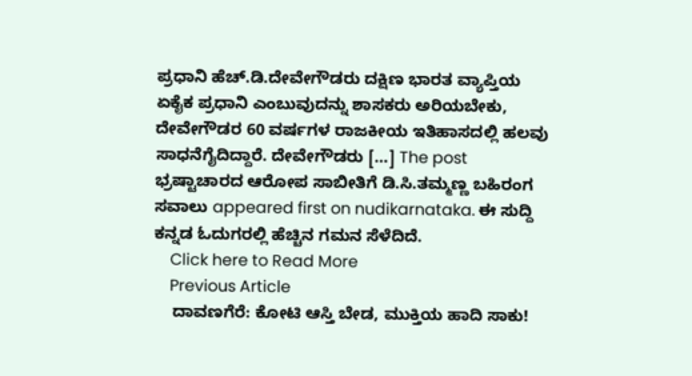ಪ್ರಧಾನಿ ಹೆಚ್.ಡಿ.ದೇವೇಗೌಡರು ದಕ್ಷಿಣ ಭಾರತ ವ್ಯಾಪ್ತಿಯ ಏಕೈಕ ಪ್ರಧಾನಿ ಎಂಬುವುದನ್ನು ಶಾಸಕರು ಅರಿಯಬೇಕು, ದೇವೇಗೌಡರ 60 ವರ್ಷಗಳ ರಾಜಕೀಯ ಇತಿಹಾಸದಲ್ಲಿ ಹಲವು ಸಾಧನೆಗೈದಿದ್ದಾರೆ. ದೇವೇಗೌಡರು […] The post ಭ್ರಷ್ಟಾಚಾರದ ಆರೋಪ ಸಾಬೀತಿಗೆ ಡಿ.ಸಿ.ತಮ್ಮಣ್ಣ ಬಹಿರಂಗ ಸವಾಲು appeared first on nudikarnataka. ಈ ಸುದ್ದಿ ಕನ್ನಡ ಓದುಗರಲ್ಲಿ ಹೆಚ್ಚಿನ ಗಮನ ಸೆಳೆದಿದೆ.
    Click here to Read More
    Previous Article
    ದಾವಣಗೆರೆ: ಕೋಟಿ ಆಸ್ತಿ ಬೇಡ, ಮುಕ್ತಿಯ ಹಾದಿ ಸಾಕು!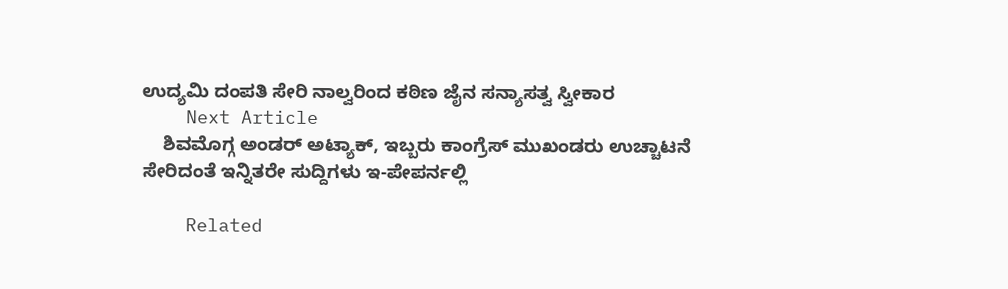ಉದ್ಯಮಿ ದಂಪತಿ ಸೇರಿ ನಾಲ್ವರಿಂದ ಕಠಿಣ ಜೈನ ಸನ್ಯಾಸತ್ವ ಸ್ವೀಕಾರ
    Next Article
    ಶಿವಮೊಗ್ಗ ಅಂಡರ್ ಅಟ್ಯಾಕ್, ಇಬ್ಬರು ಕಾಂಗ್ರೆಸ್ ಮುಖಂಡರು ಉಚ್ಚಾಟನೆ ಸೇರಿದಂತೆ ಇನ್ನಿತರೇ ಸುದ್ದಿಗಳು ಇ-ಪೇಪರ್ನಲ್ಲಿ

    Related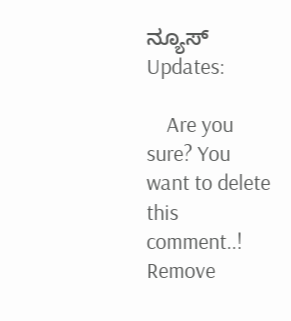ನ್ಯೂಸ್ Updates:

    Are you sure? You want to delete this comment..! Remove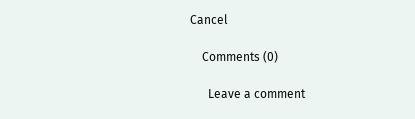Cancel

    Comments (0)

      Leave a comment